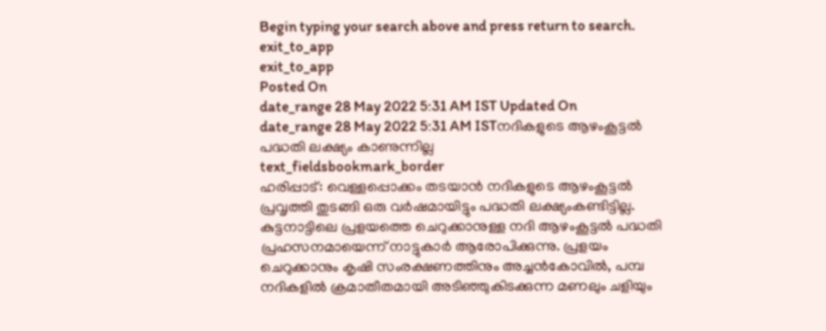Begin typing your search above and press return to search.
exit_to_app
exit_to_app
Posted On
date_range 28 May 2022 5:31 AM IST Updated On
date_range 28 May 2022 5:31 AM ISTനദികളുടെ ആഴംകൂട്ടൽ പദ്ധതി ലക്ഷ്യം കാണുന്നില്ല
text_fieldsbookmark_border
ഹരിപ്പാട്: വെള്ളപ്പൊക്കം തടയാൻ നദികളുടെ ആഴംകൂട്ടൽ പ്രവൃത്തി തുടങ്ങി ഒരു വർഷമായിട്ടും പദ്ധതി ലക്ഷ്യംകണ്ടിട്ടില്ല. കുട്ടനാട്ടിലെ പ്രളയത്തെ ചെറുക്കാനുള്ള നദി ആഴംകൂട്ടൽ പദ്ധതി പ്രഹസനമായെന്ന് നാട്ടുകാർ ആരോപിക്കുന്നു. പ്രളയം ചെറുക്കാനും കൃഷി സംരക്ഷണത്തിനും അച്ചൻകോവിൽ, പമ്പ നദികളിൽ ക്രമാതീതമായി അടിഞ്ഞുകിടക്കുന്ന മണലും ചളിയും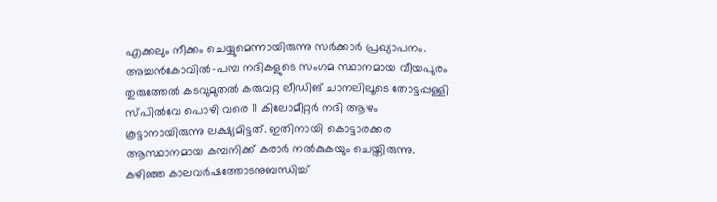എക്കലും നീക്കം ചെയ്യുമെന്നായിരുന്നു സർക്കാർ പ്രഖ്യാപനം. അച്ചൻകോവിൽ-പമ്പ നദികളുടെ സംഗമ സ്ഥാനമായ വീയപുരം തുരുത്തേൽ കടവുമുതൽ കരുവറ്റ ലീഡിങ് ചാനലിലൂടെ തോട്ടപ്പള്ളി സ്പിൽവേ പൊഴി വരെ 11 കിലോമീറ്റർ നദി ആഴം കൂട്ടാനായിരുന്നു ലക്ഷ്യമിട്ടത്. ഇതിനായി കൊട്ടാരക്കര ആസ്ഥാനമായ കമ്പനിക്ക് കരാർ നൽകുകയും ചെയ്തിരുന്നു. കഴിഞ്ഞ കാലവർഷത്തോടനുബന്ധിച്ച്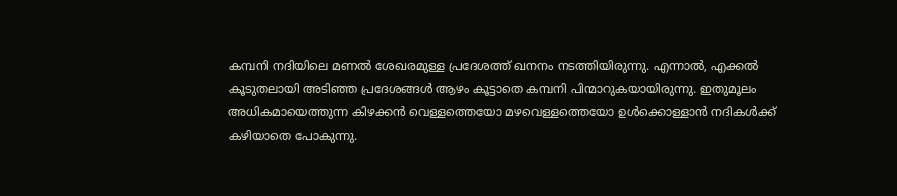കമ്പനി നദിയിലെ മണൽ ശേഖരമുള്ള പ്രദേശത്ത് ഖനനം നടത്തിയിരുന്നു. എന്നാൽ, എക്കൽ കൂടുതലായി അടിഞ്ഞ പ്രദേശങ്ങൾ ആഴം കൂട്ടാതെ കമ്പനി പിന്മാറുകയായിരുന്നു. ഇതുമൂലം അധികമായെത്തുന്ന കിഴക്കൻ വെള്ളത്തെയോ മഴവെള്ളത്തെയോ ഉൾക്കൊള്ളാൻ നദികൾക്ക് കഴിയാതെ പോകുന്നു.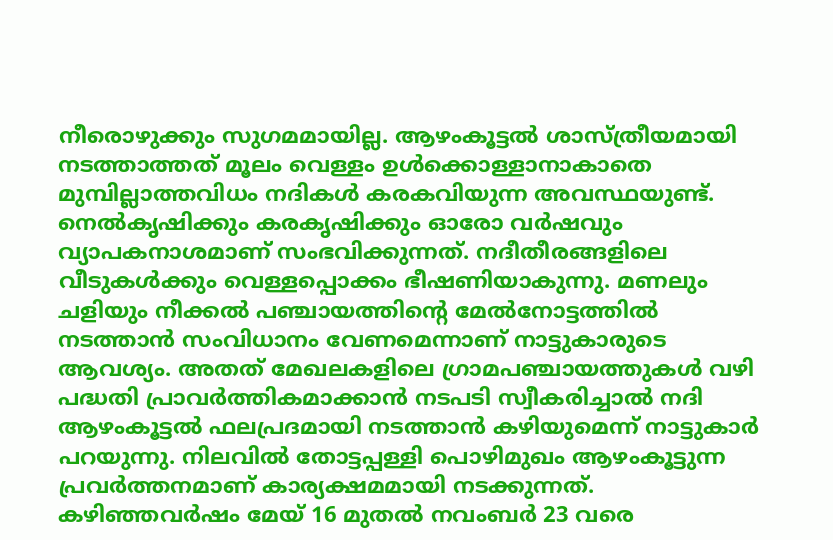നീരൊഴുക്കും സുഗമമായില്ല. ആഴംകൂട്ടൽ ശാസ്ത്രീയമായി നടത്താത്തത് മൂലം വെള്ളം ഉൾക്കൊള്ളാനാകാതെ മുമ്പില്ലാത്തവിധം നദികൾ കരകവിയുന്ന അവസ്ഥയുണ്ട്. നെൽകൃഷിക്കും കരകൃഷിക്കും ഓരോ വർഷവും വ്യാപകനാശമാണ് സംഭവിക്കുന്നത്. നദീതീരങ്ങളിലെ വീടുകൾക്കും വെള്ളപ്പൊക്കം ഭീഷണിയാകുന്നു. മണലും ചളിയും നീക്കൽ പഞ്ചായത്തിന്റെ മേൽനോട്ടത്തിൽ നടത്താൻ സംവിധാനം വേണമെന്നാണ് നാട്ടുകാരുടെ ആവശ്യം. അതത് മേഖലകളിലെ ഗ്രാമപഞ്ചായത്തുകൾ വഴി പദ്ധതി പ്രാവർത്തികമാക്കാൻ നടപടി സ്വീകരിച്ചാൽ നദി ആഴംകൂട്ടൽ ഫലപ്രദമായി നടത്താൻ കഴിയുമെന്ന് നാട്ടുകാർ പറയുന്നു. നിലവിൽ തോട്ടപ്പള്ളി പൊഴിമുഖം ആഴംകൂട്ടുന്ന പ്രവർത്തനമാണ് കാര്യക്ഷമമായി നടക്കുന്നത്. കഴിഞ്ഞവർഷം മേയ് 16 മുതൽ നവംബർ 23 വരെ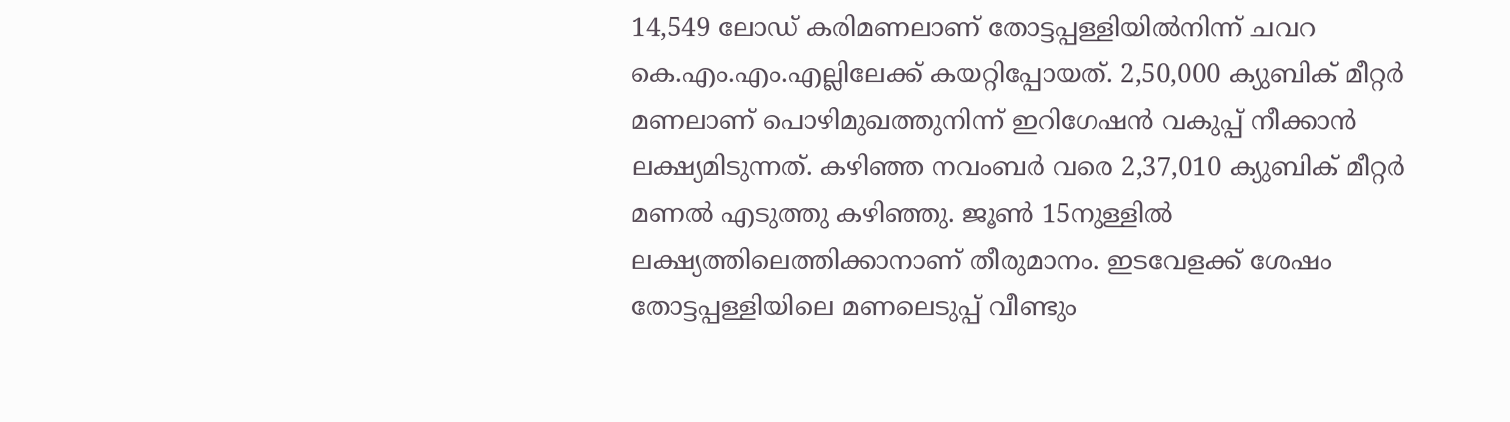14,549 ലോഡ് കരിമണലാണ് തോട്ടപ്പള്ളിയിൽനിന്ന് ചവറ കെ.എം.എം.എല്ലിലേക്ക് കയറ്റിപ്പോയത്. 2,50,000 ക്യുബിക് മീറ്റർ മണലാണ് പൊഴിമുഖത്തുനിന്ന് ഇറിഗേഷൻ വകുപ്പ് നീക്കാൻ ലക്ഷ്യമിടുന്നത്. കഴിഞ്ഞ നവംബർ വരെ 2,37,010 ക്യുബിക് മീറ്റർ മണൽ എടുത്തു കഴിഞ്ഞു. ജൂൺ 15നുള്ളിൽ ലക്ഷ്യത്തിലെത്തിക്കാനാണ് തീരുമാനം. ഇടവേളക്ക് ശേഷം തോട്ടപ്പള്ളിയിലെ മണലെടുപ്പ് വീണ്ടും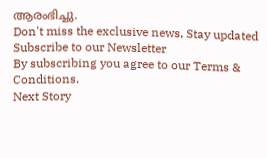ആരംഭിച്ചു.
Don't miss the exclusive news, Stay updated
Subscribe to our Newsletter
By subscribing you agree to our Terms & Conditions.
Next Story